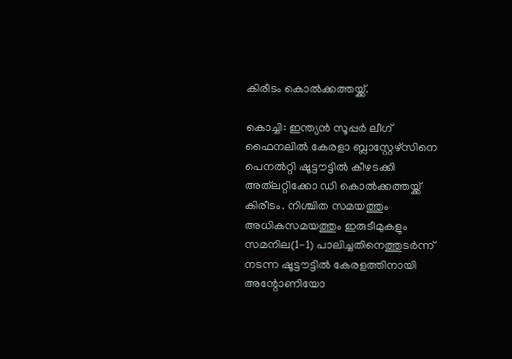കിരീടം കൊല്‍ക്കത്തയ്ക്ക്.

കൊച്ചി: ഇന്ത്യന്‍ സൂപ്പര്‍ ലീഗ് ഫൈനലില്‍ കേരളാ ബ്ലാസ്റ്റേഴ്സിനെ പെനല്‍റ്റി ഷൂട്ടൗട്ടില്‍ കീഴടക്കി അത്‌ല‌റ്റിക്കോ ഡി കൊല്‍ക്കത്തയ്ക്ക് കിരീടം. നിശ്ചിത സമയത്തും അധികസമയത്തും ഇരുടീമുകളും സമനില(1-1) പാലിച്ചതിനെത്തുടര്‍ന്ന് നടന്ന ഷൂട്ടൗട്ടില്‍ കേരളത്തിനായി അന്റോണിയോ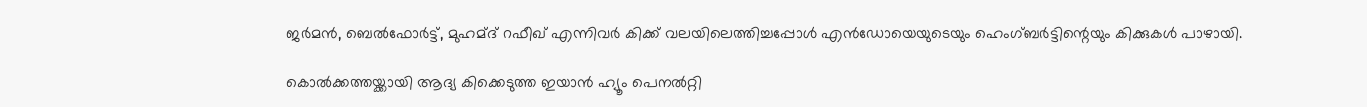ജര്‍മന്‍, ബെല്‍ഫോര്‍ട്ട്, മുഹമ്ദ് റഫീഖ് എന്നിവര്‍ കിക്ക് വലയിലെത്തിച്ചപ്പോള്‍ എന്‍ഡോയെയുടെയും ഹെംഗ്ബര്‍ട്ടിന്റെയും കിക്കുകള്‍ പാഴായി.

കൊല്‍ക്കത്തയ്ക്കായി ആദ്യ കിക്കെടുത്ത ഇയാന്‍ ഹ്യൂം പെനല്‍റ്റി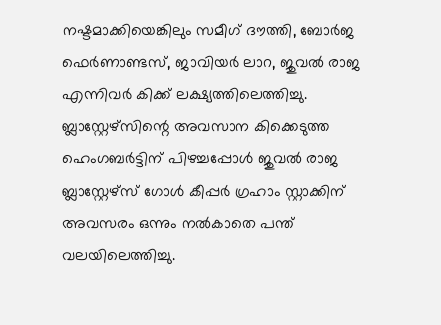നഷ്ടമാക്കിയെങ്കിലും സമീഗ് ദൗത്തി, ബോര്‍ജ ഫെര്‍ണാണ്ടസ്, ജാവിയര്‍ ലാറ, ജുവല്‍ രാജ എന്നിവര്‍ കിക്ക് ലക്ഷ്യത്തിലെത്തിച്ചു. ബ്ലാസ്റ്റേഴ്സിന്റെ അവസാന കിക്കെടുത്ത ഹെംഗബര്‍ട്ടിന് പിഴച്ചപ്പോള്‍ ജുവല്‍ രാജ ബ്ലാസ്റ്റേഴ്സ് ഗോള്‍ കീപ്പര്‍ ഗ്രഹാം സ്റ്റാക്കിന് അവസരം ഒന്നും നല്‍കാതെ പന്ത് വലയിലെത്തിച്ചു.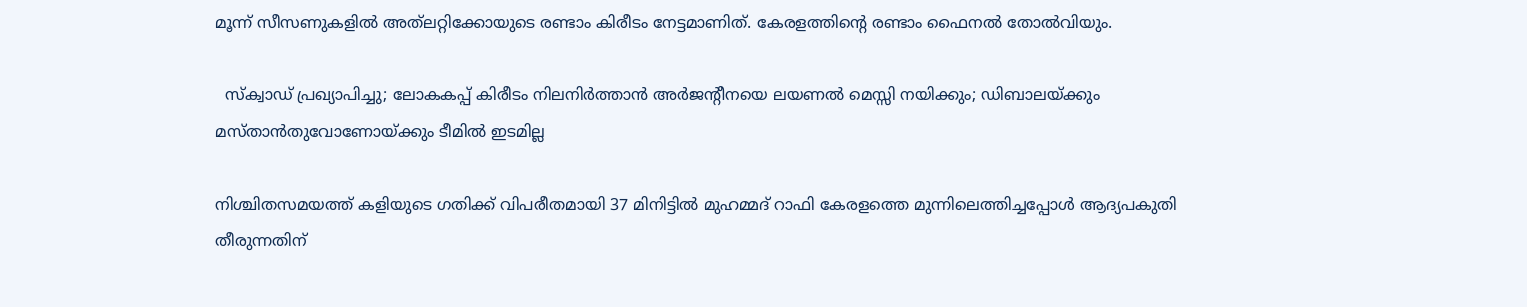മൂന്ന് സീസണുകളില്‍ അത്‌ലറ്റിക്കോയുടെ രണ്ടാം കിരീടം നേട്ടമാണിത്. കേരളത്തിന്റെ രണ്ടാം ഫൈനല്‍ തോല്‍വിയും.

  സ്‌ക്വാഡ് പ്രഖ്യാപിച്ചു; ലോകകപ്പ് കിരീടം നിലനിർത്താൻ അർജന്റീനയെ ലയണൽ മെസ്സി നയിക്കും; ഡിബാലയ്ക്കും മസ്താൻതുവോണോയ്ക്കും ടീമിൽ ഇടമില്ല

നിശ്ചിതസമയത്ത് കളിയുടെ ഗതിക്ക് വിപരീതമായി 37 മിനിട്ടില്‍ മുഹമ്മദ് റാഫി കേരളത്തെ മുന്നിലെത്തിച്ചപ്പോള്‍ ആദ്യപകുതി തീരുന്നതിന്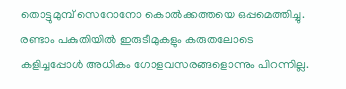തൊട്ടുമുമ്പ് സെറോനോ കൊല്‍ക്കത്തയെ ഒപ്പമെത്തിച്ചു. രണ്ടാം പകുതിയില്‍ ഇരുടീമുകളും കരുതലോടെ കളിച്ചപ്പോള്‍ അധികം ഗോളവസരങ്ങളൊന്നും പിറന്നില്ല.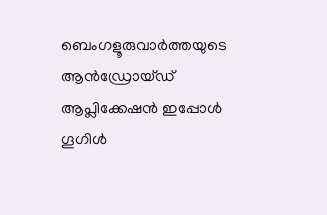ബെംഗളൂരുവാർത്തയുടെ ആൻഡ്രോയ്ഡ് ആപ്ലിക്കേഷൻ ഇപ്പോൾ ഗൂഗിൾ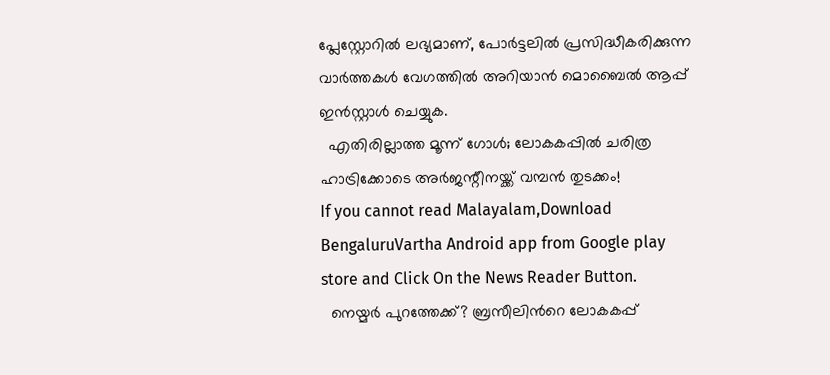പ്ലേസ്റ്റോറിൽ ലഭ്യമാണ്, പോർട്ടലിൽ പ്രസിദ്ധീകരിക്കുന്ന വാർത്തകൾ വേഗത്തിൽ അറിയാൻ മൊബൈൽ ആപ്പ് ഇൻസ്റ്റാൾ ചെയ്യുക.
  എതിരില്ലാത്ത മൂന്ന് ഗോൾ; ലോകകപ്പിൽ ചരിത്ര ഹാട്രിക്കോടെ അർജന്റീനയ്ക്ക് വമ്പൻ തുടക്കം!
If you cannot read Malayalam,Download BengaluruVartha Android app from Google play store and Click On the News Reader Button.
  നെയ്മർ പുറത്തേക്ക്? ബ്രസീലിന്‍റെ ലോകകപ്പ്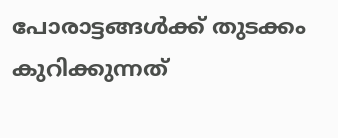പോരാട്ടങ്ങൾക്ക് തുടക്കം കുറിക്കുന്നത്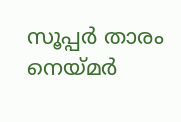സൂപ്പർ താരം നെയ്മർ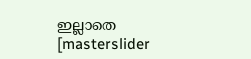ഇല്ലാതെ
[masterslider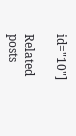id="10"]

Related posts